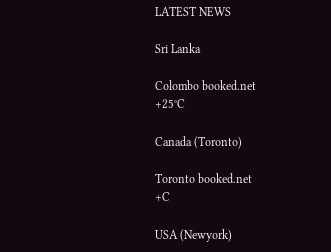LATEST NEWS

Sri Lanka

Colombo booked.net
+25°C

Canada (Toronto)

Toronto booked.net
+C

USA (Newyork)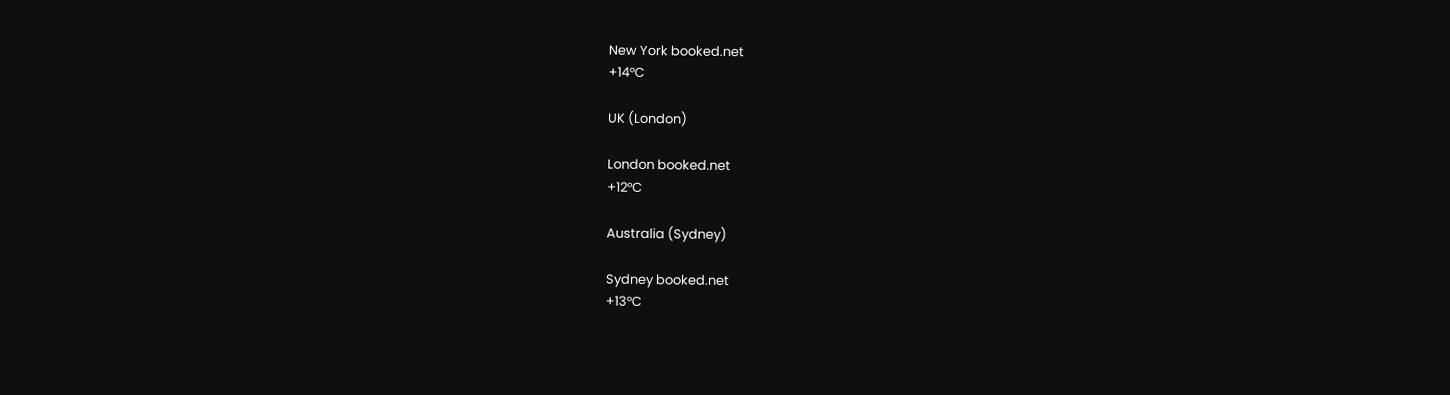New York booked.net
+14°C

UK (London)

London booked.net
+12°C

Australia (Sydney)

Sydney booked.net
+13°C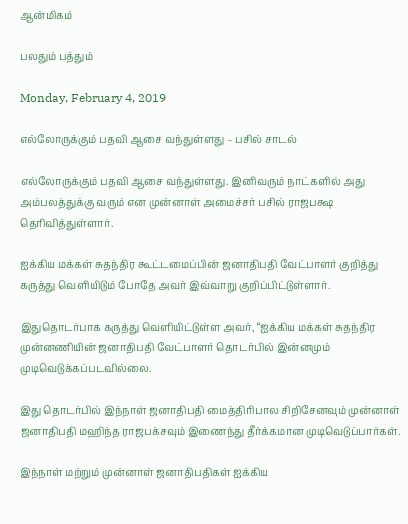ஆன்மிகம்

பலதும் பத்தும்

Monday, February 4, 2019

எல்லோருக்கும் பதவி ஆசை வந்துள்ளது – பசில் சாடல்

எல்லோருக்கும் பதவி ஆசை வந்துள்ளது. இனிவரும் நாட்களில் அது அம்பலத்துக்கு வரும் என முன்னாள் அமைச்சர் பசில் ராஜபக்ஷ தெரிவித்துள்ளார்.

ஐக்கிய மக்கள் சுதந்திர கூட்டமைப்பின் ஜனாதிபதி வேட்பாளர் குறித்து கருத்து வெளியிடும் போதே அவர் இவ்வாறு குறிப்பிட்டுள்ளார்.

இதுதொடர்பாக கருத்து வெளியிட்டுள்ள அவர், “ஐக்கிய மக்கள் சுதந்திர முன்னணியின் ஜனாதிபதி வேட்பாளர் தொடர்பில் இன்னமும் முடிவெடுக்கப்படவில்லை.

இது தொடர்பில் இந்நாள் ஜனாதிபதி மைத்திரிபால சிறிசேனவும் முன்னாள் ஜனாதிபதி மஹிந்த ராஜபக்சவும் இணைந்து தீர்க்கமான முடிவெடுப்பார்கள்.

இந்நாள் மற்றும் முன்னாள் ஜனாதிபதிகள் ஐக்கிய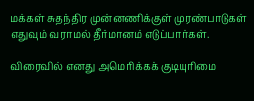மக்கள் சுதந்திர முன்னணிக்குள் முரண்பாடுகள் எதுவும் வராமல் தீர்மானம் எடுப்பார்கள்.

விரைவில் எனது அமெரிக்கக் குடியுரிமை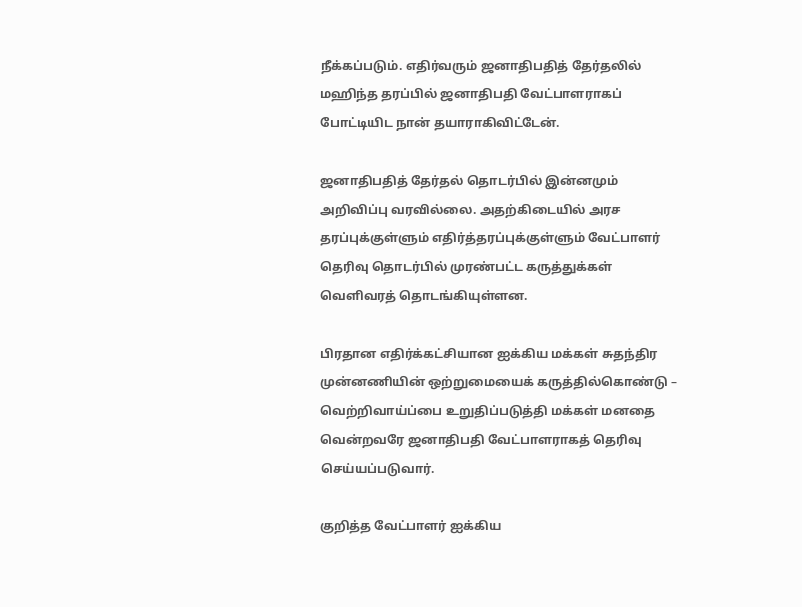நீக்கப்படும். எதிர்வரும் ஜனாதிபதித் தேர்தலில் மஹிந்த தரப்பில் ஜனாதிபதி வேட்பாளராகப் போட்டியிட நான் தயாராகிவிட்டேன்.

ஜனாதிபதித் தேர்தல் தொடர்பில் இன்னமும் அறிவிப்பு வரவில்லை. அதற்கிடையில் அரச தரப்புக்குள்ளும் எதிர்த்தரப்புக்குள்ளும் வேட்பாளர் தெரிவு தொடர்பில் முரண்பட்ட கருத்துக்கள் வெளிவரத் தொடங்கியுள்ளன.

பிரதான எதிர்க்கட்சியான ஐக்கிய மக்கள் சுதந்திர முன்னணியின் ஒற்றுமையைக் கருத்தில்கொண்டு – வெற்றிவாய்ப்பை உறுதிப்படுத்தி மக்கள் மனதை வென்றவரே ஜனாதிபதி வேட்பாளராகத் தெரிவு செய்யப்படுவார்.

குறித்த வேட்பாளர் ஐக்கிய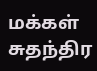மக்கள் சுதந்திர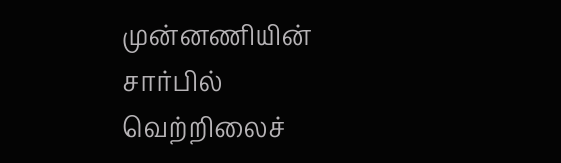முன்னணியின் சார்பில் வெற்றிலைச்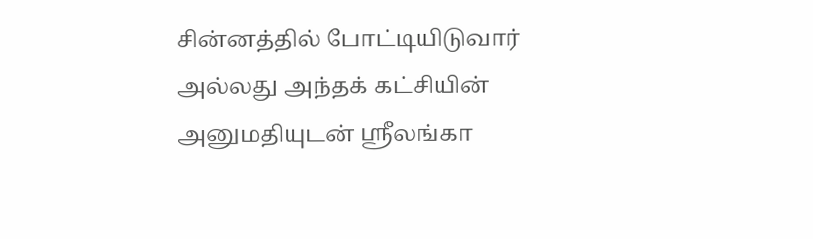சின்னத்தில் போட்டியிடுவார் அல்லது அந்தக் கட்சியின் அனுமதியுடன் ஸ்ரீலங்கா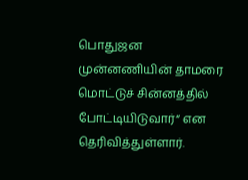பொதுஜன முன்னணியின் தாமரை மொட்டுச் சின்னத்தில் போட்டியிடுவார்“ என தெரிவித்துள்ளார்.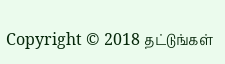Copyright © 2018 தட்டுங்கள்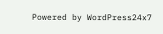Powered by WordPress24x7